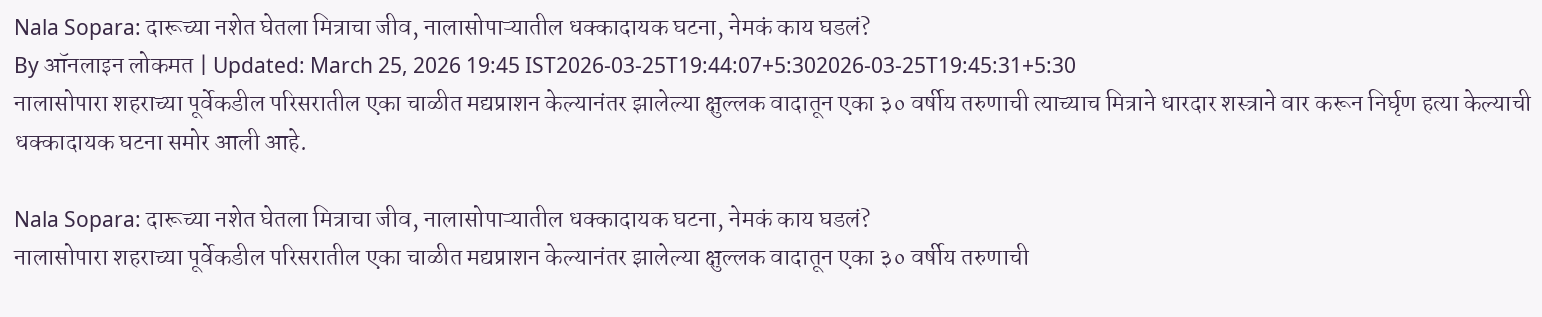Nala Sopara: दारूच्या नशेत घेतला मित्राचा जीव, नालासोपाऱ्यातील धक्कादायक घटना, नेमकं काय घडलं?
By ऑनलाइन लोकमत | Updated: March 25, 2026 19:45 IST2026-03-25T19:44:07+5:302026-03-25T19:45:31+5:30
नालासोपारा शहराच्या पूर्वेकडील परिसरातील एका चाळीत मद्यप्राशन केल्यानंतर झालेल्या क्षुल्लक वादातून एका ३० वर्षीय तरुणाची त्याच्याच मित्राने धारदार शस्त्राने वार करून निर्घृण हत्या केल्याची धक्कादायक घटना समोर आली आहे.

Nala Sopara: दारूच्या नशेत घेतला मित्राचा जीव, नालासोपाऱ्यातील धक्कादायक घटना, नेमकं काय घडलं?
नालासोपारा शहराच्या पूर्वेकडील परिसरातील एका चाळीत मद्यप्राशन केल्यानंतर झालेल्या क्षुल्लक वादातून एका ३० वर्षीय तरुणाची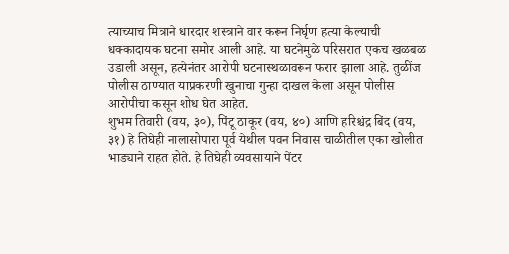त्याच्याच मित्राने धारदार शस्त्राने वार करून निर्घृण हत्या केल्याची धक्कादायक घटना समोर आली आहे. या घटनेमुळे परिसरात एकच खळबळ उडाली असून, हत्येनंतर आरोपी घटनास्थळावरून फरार झाला आहे. तुळींज पोलीस ठाण्यात याप्रकरणी खुनाचा गुन्हा दाखल केला असून पोलीस आरोपीचा कसून शोध घेत आहेत.
शुभम तिवारी (वय, ३०), पिंटू ठाकूर (वय, ४०) आणि हरिश्चंद्र बिंद (वय, ३१) हे तिघेही नालासोपारा पूर्व येथील पवन निवास चाळीतील एका खोलीत भाड्याने राहत होते. हे तिघेही व्यवसायाने पेंटर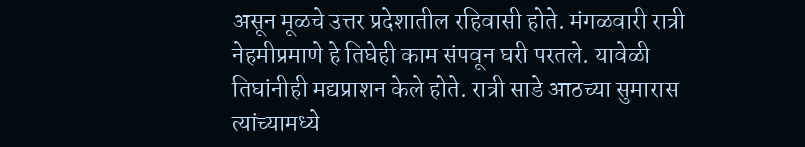असून मूळचे उत्तर प्रदेशातील रहिवासी होते. मंगळवारी रात्री नेहमीप्रमाणे हे तिघेही काम संपवून घरी परतले. यावेळी तिघांनीही मद्यप्राशन केले होते. रात्री साडे आठच्या सुमारास त्यांच्यामध्ये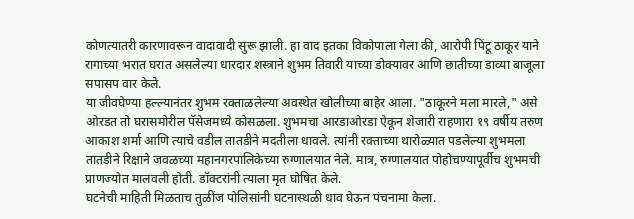कोणत्यातरी कारणावरून वादावादी सुरू झाली. हा वाद इतका विकोपाला गेला की, आरोपी पिंटू ठाकूर याने रागाच्या भरात घरात असलेल्या धारदार शस्त्राने शुभम तिवारी याच्या डोक्यावर आणि छातीच्या डाव्या बाजूला सपासप वार केले.
या जीवघेण्या हल्ल्यानंतर शुभम रक्ताळलेल्या अवस्थेत खोलीच्या बाहेर आला. "ठाकूरने मला मारले," असे ओरडत तो घरासमोरील पॅसेजमध्ये कोसळला. शुभमचा आरडाओरडा ऐकून शेजारी राहणारा १९ वर्षीय तरुण आकाश शर्मा आणि त्याचे वडील तातडीने मदतीला धावले. त्यांनी रक्ताच्या थारोळ्यात पडलेल्या शुभमला तातडीने रिक्षाने जवळच्या महानगरपालिकेच्या रुग्णालयात नेले. मात्र, रुग्णालयात पोहोचण्यापूर्वीच शुभमची प्राणज्योत मालवली होती. डॉक्टरांनी त्याला मृत घोषित केले.
घटनेची माहिती मिळताच तुळींज पोलिसांनी घटनास्थळी धाव घेऊन पंचनामा केला.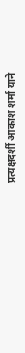प्रत्यक्षदर्शी आकाश शर्मा याने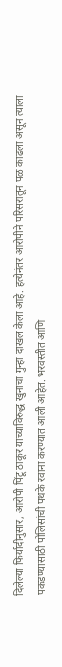दिलेल्या फिर्यादीनुसार, आरोपी पिंटू ठाकूर याच्याविरुद्ध खुनाचा गुन्हा दाखल केला आहे. हत्येनंतर आरोपीने परिसरातून पळ काढला असून त्याला पकडण्यासाठी पोलिसांची पथके रवाना करण्यात आली आहेत. भरवस्तीत आणि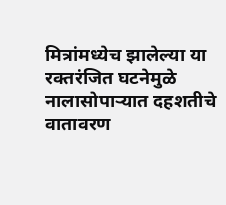मित्रांमध्येच झालेल्या या रक्तरंजित घटनेमुळे नालासोपाऱ्यात दहशतीचे वातावरण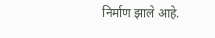निर्माण झाले आहे.